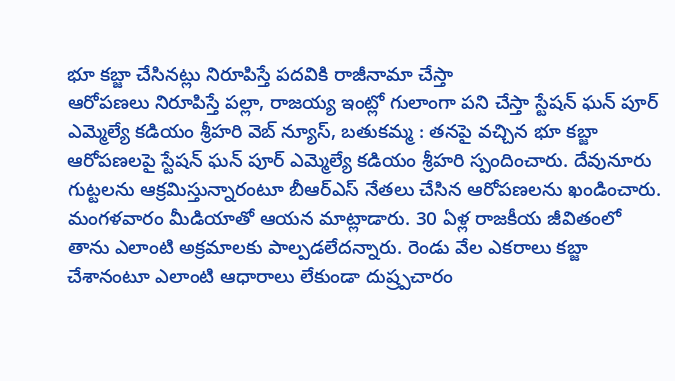భూ కబ్జా చేసినట్లు నిరూపిస్తే పదవికి రాజీనామా చేస్తా
ఆరోపణలు నిరూపిస్తే పల్లా, రాజయ్య ఇంట్లో గులాంగా పని చేస్తా స్టేషన్ ఘన్ పూర్ ఎమ్మెల్యే కడియం శ్రీహరి వెబ్ న్యూస్, బతుకమ్మ : తనపై వచ్చిన భూ కబ్జా ఆరోపణలపై స్టేషన్ ఘన్ పూర్ ఎమ్మెల్యే కడియం శ్రీహరి స్పందించారు. దేవునూరు గుట్టలను ఆక్రమిస్తున్నారంటూ బీఆర్ఎస్ నేతలు చేసిన ఆరోపణలను ఖండించారు. మంగళవారం మీడియాతో ఆయన మాట్లాడారు. 30 ఏళ్ల రాజకీయ జీవితంలో తాను ఎలాంటి అక్రమాలకు పాల్పడలేదన్నారు. రెండు వేల ఎకరాలు కబ్జా చేశానంటూ ఎలాంటి ఆధారాలు లేకుండా దుష్ర్పచారం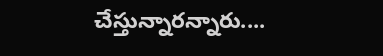చేస్తున్నారన్నారు....